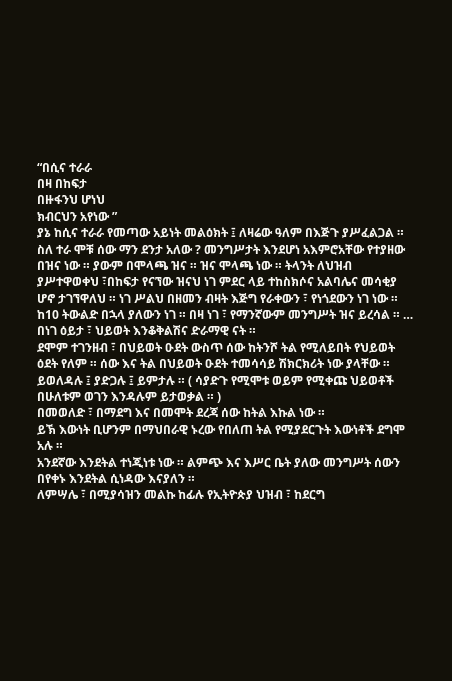“በሲና ተራራ
በዛ በከፍታ
በዙፋንህ ሆነህ
ክብርህን አየነው ”
ያኔ ከሲና ተራራ የመጣው አይነት መልዕክት ፤ ለዛሬው ዓለም በእጅጉ ያሥፈልጋል ።
ስለ ተራ ሞቹ ሰው ማን ደንታ አለው ? መንግሥታት እንደሆነ አእምሮአቸው የተያዘው በዝና ነው ። ያውም በሞላጫ ዝና ። ዝና ሞላጫ ነው ። ትላንት ለህዝብ ያሥተዋወቀህ ፣በከፍታ የናኘው ዝናህ ነገ ምደር ላይ ተከስክሶና አልባሌና መሳቂያ ሆኖ ታገኘዋለህ ። ነገ ሥልህ በዘመን ብዛት እጅግ የራቀውን ፣ የነጎደውን ነገ ነው ። ከ10 ትውልድ በኋላ ያለውን ነገ ። በዛ ነገ ፣ የማንኛውም መንግሥት ዝና ይረሳል ። …
በነገ ዕይታ ፣ ህይወት እንቆቅልሽና ድራማዊ ናት ።
ደሞም ተገንዘብ ፣ በህይወት ዑደት ውስጥ ሰው ከትንሾ ትል የሚለይበት የህይወት ዕደት የለም ። ሰው እና ትል በህይወት ዑደት ተመሳሳይ ሽክርክሪት ነው ያላቸው ። ይወለዳሉ ፤ ያድጋሉ ፤ ይምታሉ ። ( ሳያድጉ የሚሞቱ ወይም የሚቀጩ ህይወቶች በሁለቱም ወገን እንዳሉም ይታወቃል ። )
በመወለድ ፣ በማደግ እና በመሞት ደረጃ ሰው ከትል እኩል ነው ።
ይኽ እውነት ቢሆንም በማህበራዊ ኑረው የበለጠ ትል የሚያደርጉት እውነቶች ደግሞ አሉ ።
አንደኛው እንደትል ተነጂነቱ ነው ። ልምጭ እና እሥር ቤት ያለው መንግሥት ሰውን በየቀኑ እንደትል ሲነዳው እናያለን ።
ለምሣሌ ፣ በሚያሳዝን መልኩ ከፊሉ የኢትዮጵያ ህዝብ ፣ ከደርግ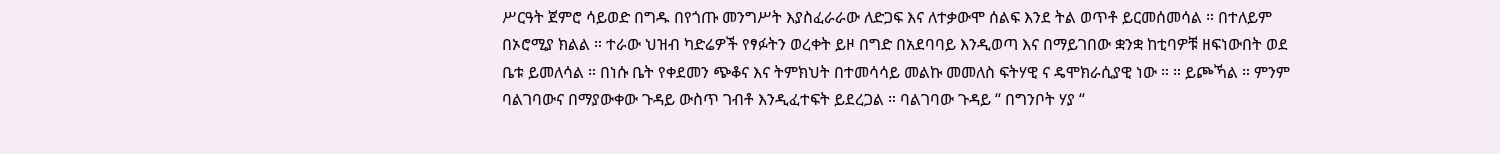ሥርዓት ጀምሮ ሳይወድ በግዱ በየጎጡ መንግሥት እያስፈራራው ለድጋፍ እና ለተቃውሞ ሰልፍ እንደ ትል ወጥቶ ይርመሰመሳል ። በተለይም በኦሮሚያ ክልል ። ተራው ህዝብ ካድሬዎች የፃፉትን ወረቀት ይዞ በግድ በአደባባይ እንዲወጣ እና በማይገበው ቋንቋ ከቲባዎቹ ዘፍነውበት ወደ ቤቱ ይመለሳል ። በነሱ ቤት የቀደመን ጭቆና እና ትምክህት በተመሳሳይ መልኩ መመለስ ፍትሃዊ ና ዴሞክራሲያዊ ነው ። ። ይጮኻል ። ምንም ባልገባውና በማያውቀው ጉዳይ ውስጥ ገብቶ እንዲፈተፍት ይደረጋል ። ባልገባው ጉዳይ “ በግንቦት ሃያ “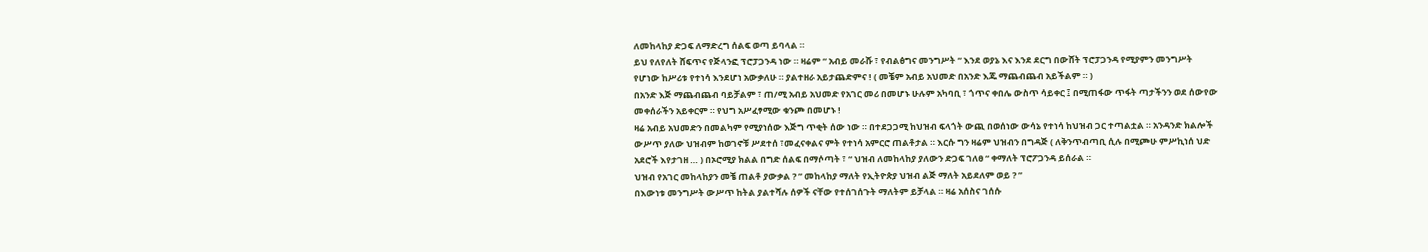ለመከላከያ ድጋፍ ለማድረግ ሰልፍ ወጣ ይባላል ።
ይህ የለየለት ሸፍጥና የጅላንፎ ፕሮፓጋንዳ ነው ። ዛሬም “ አብይ መራሹ ፣ የብልፅግና መንግሥት “ እንደ ወያኔ እና እንደ ደርግ በውሸት ፕሮፓጋንዳ የሚያምን መንግሥት የሆነው ከሥሪቱ የተነሳ እንደሆነ አውቃለሁ ። ያልተዘራ አይታጨድምና ! ( መቼም አብይ አህመድ በአንድ እጁ ማጨብጨብ አይችልም ። )
በአንድ እጅ ማጨብጨብ ባይቻልም ፣ ጠ/ሚ አብይ አህመድ የአገር መሪ በመሆኑ ሁሉም አካባቢ ፣ ጎጥና ቀበሌ ውስጥ ሳይቀር ፤ በሚጠፋው ጥፋት ጣታችንን ወደ ሰውየው መቀሰራችን አይቀርም ። የህግ አሥፈፃሚው ቁንጮ በመሆኑ !
ዛሬ አብይ አህመድን በመልካም የሚያነሰው እጅግ ጥቂት ሰው ነው ። በተደጋጋሚ ከህዝብ ፍላጎት ውጪ በወሰነው ውሳኔ የተነሳ ከህዝብ ጋር ተጣልቷል ። አንዳንድ ክልሎች ውሥጥ ያለው ህዝብም ከወገኖቹ ሥደተሰ ፣መፈናቀልና ምት የተነሳ አምርሮ ጠልቶታል ። እርሱ ግን ዛሬም ህዝብን በግዳጅ ( ለቅንጥብጣቢ ሲሉ በሚጮሁ ምሥኪነሰ ህድ አደሮች እየታገዘ … ) በኦሮሚያ ክልል በግድ ሰልፍ በማሶጣት ፣ “ ህዝብ ለመከላከያ ያለውን ድጋፍ ገለፀ “ ቀማለት ፕሮፖጋንዳ ይሰራል ።
ህዝብ የአገር መከላከያን መቼ ጠልቶ ያውቃል ? ” መከላከያ ማለት የኢትዮጵያ ህዝብ ልጅ ማለት አይደለም ወይ ? ”
በእውነቱ መንግሥት ውሥጥ ከትል ያልተሻሉ ሰዎች ናቸው የተሰገሰጉት ማለትም ይቻላል ። ዛሬ አሰስና ገሰሱ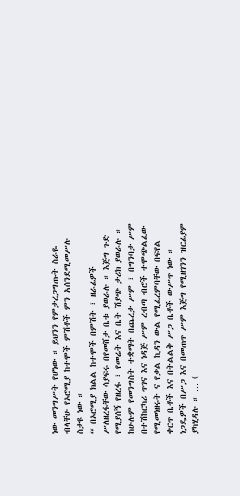ነው መንግሥት የሆነው ። ይህንን የምታረጋግጡት ስራዬ ብላቸሁ የኦሮሚያ ከተሞች ምሽቶች ምን አሰንደሚመሥሉ ስታዩ ነው ።
“ በኦሮሚያ ክልል ከተሞች በምሽት ፣ ዘራፊዎች ሥለዘረፋቸው ሳያፍሩ በየመሸታ ቤቱ ያወራሉ ። እጅግ ጉድ የሚያሰኝ የዘረፋ ፣ የመሬት እና ቤት ሽያጭ ታሪክ ያወራሉ ። ከሁሉም የመንግስት ተቋማት በጨረታ ሥም ፣ በግንባታ ሥም በተሽከርካሪ ጥገና እና ነዳጅ ሥም ረብጣ ብሮች ተሞጭልፈው የሚመነዘሩት ና የቃል ኪዳን ውል የሚፈረምባቸው በፍየል ቀርጥ ቤቶች እና በትልልቅ ሥጋ ቤቶች ውሥጥ ነው ። ነጋዴዎች በሥጋ እና በመጠጥ ሥም እጅግ የሚዘገንን ዝርፊያም ያካሂዳሉ ። … (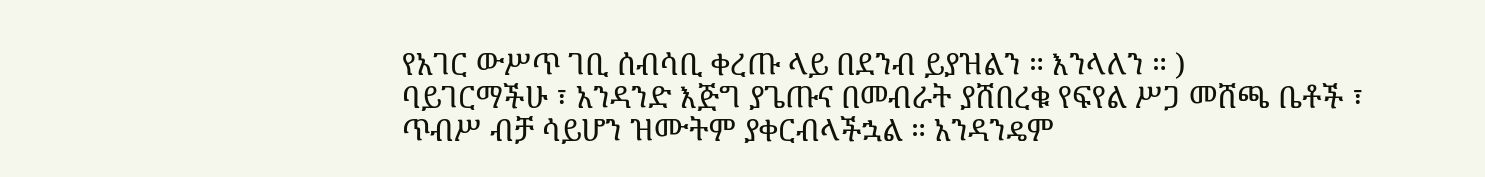የአገር ውሥጥ ገቢ ሰብሳቢ ቀረጡ ላይ በደንብ ይያዝልን ። እንላለን ። )
ባይገርማችሁ ፣ አንዳንድ እጅግ ያጌጡና በመብራት ያሸበረቁ የፍየል ሥጋ መሸጫ ቤቶች ፣ ጥብሥ ብቻ ሳይሆን ዝሙትም ያቀርብላችኋል ። አንዳንዴም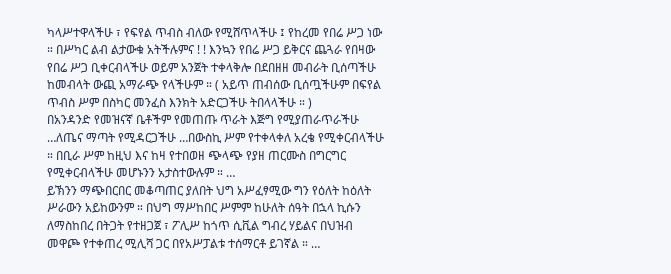ካላሥተዋላችሁ ፣ የፍየል ጥብስ ብለው የሚሸጥላችሁ ፤ የከረመ የበሬ ሥጋ ነው ። በሥካር ልብ ልታውቁ አትችሉምና ! ! እንኳን የበሬ ሥጋ ይቅርና ጨጓራ የበዛው የበሬ ሥጋ ቢቀርብላችሁ ወይም አንጀት ተቀላቅሎ በደበዘዘ መብራት ቢሰጣችሁ ከመብላት ውጪ አማራጭ የላችሁም ። ( አይጥ ጠብሰው ቢሰጧችሁም በፍየል ጥብስ ሥም በስካር መንፈስ እንክት አድርጋችሁ ትበላላችሁ ። )
በአንዳንድ የመዝናኛ ቤቶችም የመጠጡ ጥራት እጅግ የሚያጠራጥራችሁ …ለጤና ማጣት የሚዳርጋችሁ …በውስኪ ሥም የተቀላቀለ አረቄ የሚቀርብላችሁ ። በቢራ ሥም ከዚህ እና ከዛ የተበወዘ ጭላጭ የያዘ ጠርሙስ በግርግር የሚቀርብላችሁ መሆኑንን አታስተውሉም ። …
ይኽንን ማጭበርበር መቆጣጠር ያለበት ህግ አሥፈፃሚው ግን የዕለት ከዕለት ሥራውን አይከውንም ። በህግ ማሥከበር ሥምም ከሁለት ሰዓት በኋላ ኪሱን ለማስከበረ በትጋት የተዘጋጀ ፣ ፖሊሥ ከጎጥ ሲቪል ግብረ ሃይልና በህዝብ መዋጮ የተቀጠረ ሚሊሻ ጋር በየአሥፓልቱ ተሰማርቶ ይገኛል ። …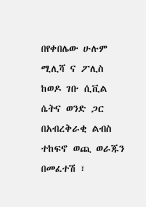በየቀበሌው ሁሉም ሚሊሻ ና ፖሊስ ከወዶ ገቡ ሲቪል ሴትና ወንድ ጋር በአብረቅራቂ ልብስ ተከፍኖ ወጪ ወራጁን በመፈተሽ ፣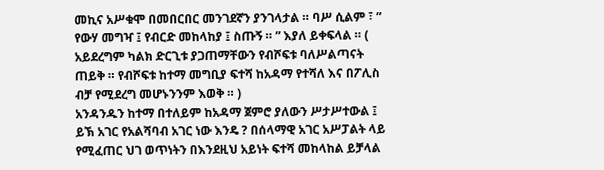መኪና አሥቁሞ በመበርበር መንገደኛን ያንገላታል ። ባሥ ሲልም ፣ ” የውሃ መግዣ ፤ የብርድ መከላከያ ፤ ስጡኝ ። ” እያለ ይቀፍላል ። ( አይደረግም ካልክ ድርጊቱ ያጋጠማቸውን የብሾፍቱ ባለሥልጣናት ጠይቅ ። የብሾፍቱ ከተማ መግቢያ ፍተሻ ከአዳማ የተሻለ እና በፖሊስ ብቻ የሚደረግ መሆኑንንም እወቅ ። )
አንዳንዱን ከተማ በተለይም ከአዳማ ጀምሮ ያለውን ሥታሥተውል ፤ ይኽ አገር የአልሻባብ አገር ነው እንዴ ? በሰላማዊ አገር አሥፓልት ላይ የሚፈጠር ህገ ወጥነትን በእንደዚህ አይነት ፍተሻ መከላከል ይቻላል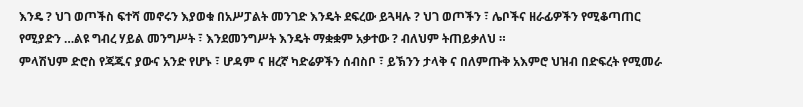እንዴ ? ህገ ወጦችስ ፍተሻ መኖሩን እያወቁ በአሥፓልት መንገድ እንዴት ደፍረው ይጓዛሉ ? ህገ ወጦችን ፣ ሌቦችና ዘራፊዎችን የሚቆጣጠር የሚያድን …ልዩ ግብረ ሃይል መንግሥት ፣ እንደመንግሥት እንዴት ማቋቋም አቃተው ? ብለህም ትጠይቃለህ ።
ምላሽህም ድሮስ የጃጁና ያውና አንድ የሆኑ ፣ ሆዳም ና ዘረኛ ካድሬዎችን ሰብስቦ ፣ ይኽንን ታላቅ ና በለምጡቅ አእምሮ ህዝብ በድፍረት የሚመራ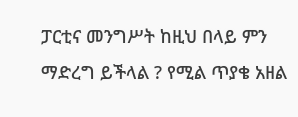ፓርቲና መንግሥት ከዚህ በላይ ምን ማድረግ ይችላል ? የሚል ጥያቄ አዘል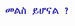መልስ ይሆናል ?